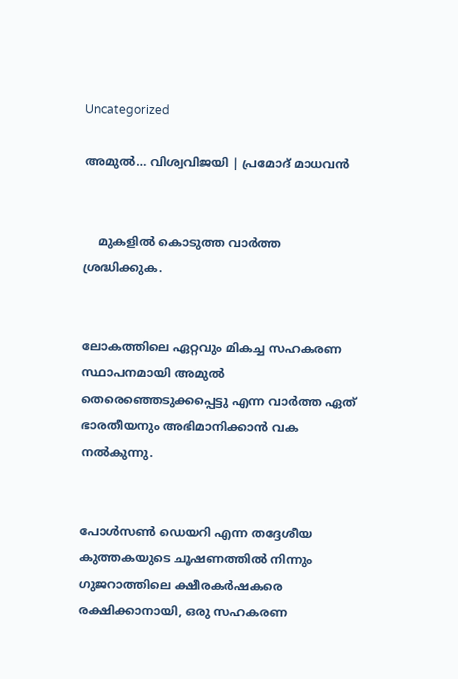Uncategorized

അമുൽ… വിശ്വവിജയി | പ്രമോദ് മാധവൻ


    മുകളിൽ കൊടുത്ത വാർത്ത ശ്രദ്ധിക്കുക.


ലോകത്തിലെ ഏറ്റവും മികച്ച സഹകരണ സ്ഥാപനമായി അമുൽ തെരെഞ്ഞെടുക്കപ്പെട്ടു എന്ന വാർത്ത ഏത് ഭാരതീയനും അഭിമാനിക്കാൻ വക നൽകുന്നു.


പോൾസൺ ഡെയറി എന്ന തദ്ദേശീയ കുത്തകയുടെ ചൂഷണത്തിൽ നിന്നും ഗുജറാത്തിലെ ക്ഷീരകർഷകരെ രക്ഷിക്കാനായി, ഒരു സഹകരണ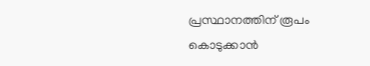പ്രസ്ഥാനത്തിന് രൂപം കൊടുക്കാൻ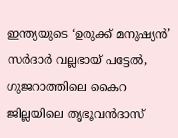ഇന്ത്യയുടെ ‘ഉരുക്ക് മനുഷ്യൻ’  സർദാർ വല്ലഭായ് പട്ടേൽ, ഗുജറാത്തിലെ കൈറ ജില്ലയിലെ തൃഭൂവൻദാസ്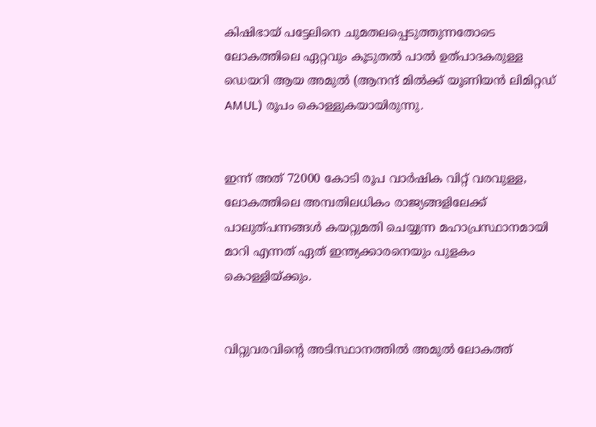കിഷിഭായ് പട്ടേലിനെ ചുമതലപ്പെടുത്തുന്നതോടെ ലോകത്തിലെ ഏറ്റവും കൂടുതൽ പാൽ ഉത്പാദകരുള്ള ഡെയറി ആയ അമുൽ (ആനന്ദ് മിൽക്ക് യൂണിയൻ ലിമിറ്റഡ്  AMUL) രൂപം കൊള്ളുകയായിരുന്നു.


ഇന്ന് അത് 72000 കോടി രൂപ വാർഷിക വിറ്റ് വരവുള്ള, ലോകത്തിലെ അമ്പതിലധികം രാജ്യങ്ങളിലേക്ക് പാലുത്പന്നങ്ങൾ കയറ്റുമതി ചെയ്യുന്ന മഹാപ്രസ്ഥാനമായി മാറി എന്നത് ഏത് ഇന്ത്യക്കാരനെയും പുളകം കൊള്ളിയ്ക്കും.


വിറ്റുവരവിന്റെ അടിസ്ഥാനത്തിൽ അമുൽ ലോകത്ത്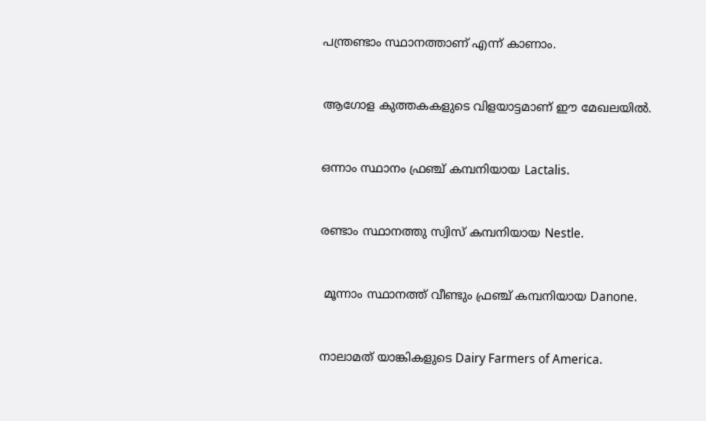പന്ത്രണ്ടാം സ്ഥാനത്താണ് എന്ന് കാണാം.


ആഗോള കുത്തകകളുടെ വിളയാട്ടമാണ് ഈ മേഖലയിൽ.


ഒന്നാം സ്ഥാനം ഫ്രഞ്ച് കമ്പനിയായ Lactalis.


രണ്ടാം സ്ഥാനത്തു സ്വിസ് കമ്പനിയായ Nestle.


 മൂന്നാം സ്ഥാനത്ത് വീണ്ടും ഫ്രഞ്ച് കമ്പനിയായ Danone.


നാലാമത് യാങ്കികളുടെ Dairy Farmers of America.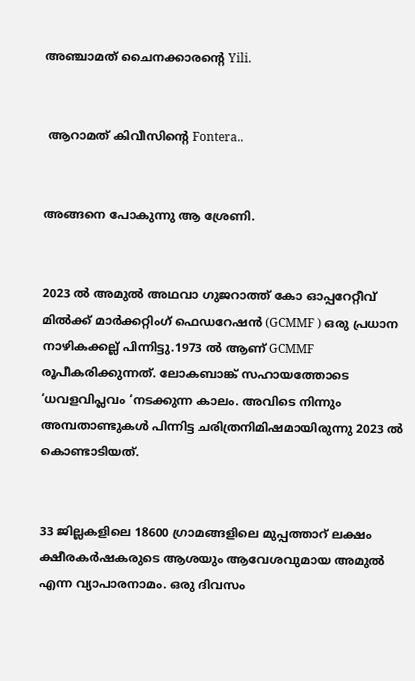അഞ്ചാമത് ചൈനക്കാരന്റെ Yili.


 ആറാമത് കിവീസിന്റെ Fontera..


അങ്ങനെ പോകുന്നു ആ ശ്രേണി.


2023 ൽ അമുൽ അഥവാ ഗുജറാത്ത്‌ കോ ഓപ്പറേറ്റീവ് മിൽക്ക് മാർക്കറ്റിംഗ് ഫെഡറേഷൻ (GCMMF ) ഒരു പ്രധാന നാഴികക്കല്ല് പിന്നിട്ടു.1973 ൽ ആണ് GCMMF രൂപീകരിക്കുന്നത്. ലോകബാങ്ക് സഹായത്തോടെ ‘ധവളവിപ്ലവം ‘നടക്കുന്ന കാലം. അവിടെ നിന്നും അമ്പതാണ്ടുകൾ പിന്നിട്ട ചരിത്രനിമിഷമായിരുന്നു 2023 ൽ കൊണ്ടാടിയത്.


33 ജില്ലകളിലെ 18600 ഗ്രാമങ്ങളിലെ മുപ്പത്താറ്‌ ലക്ഷം ക്ഷീരകർഷകരുടെ ആശയും ആവേശവുമായ അമുൽ എന്ന വ്യാപാരനാമം. ഒരു ദിവസം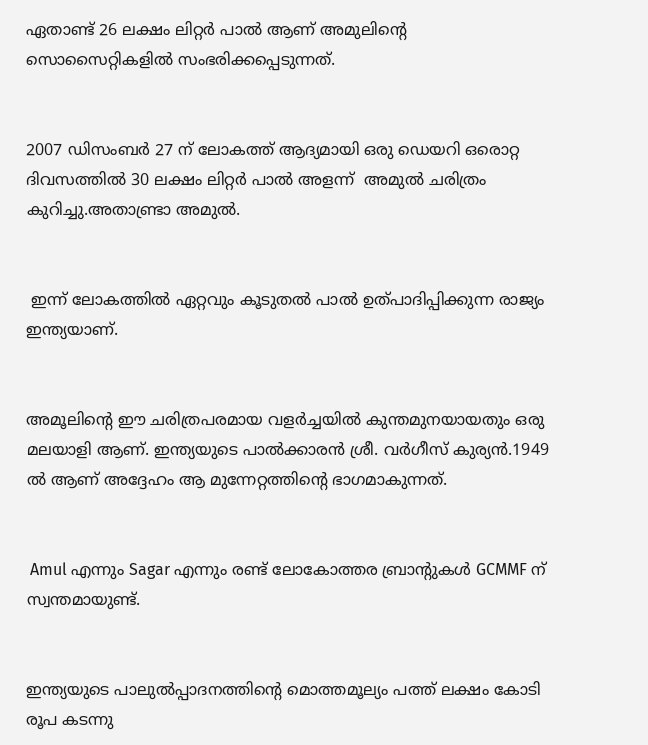ഏതാണ്ട് 26 ലക്ഷം ലിറ്റർ പാൽ ആണ് അമുലിന്റെ സൊസൈറ്റികളിൽ സംഭരിക്കപ്പെടുന്നത്.


2007 ഡിസംബർ 27 ന് ലോകത്ത് ആദ്യമായി ഒരു ഡെയറി ഒരൊറ്റ ദിവസത്തിൽ 30 ലക്ഷം ലിറ്റർ പാൽ അളന്ന്  അമുൽ ചരിത്രം കുറിച്ചു.അതാണ്ട്രാ അമുൽ.


 ഇന്ന് ലോകത്തിൽ ഏറ്റവും കൂടുതൽ പാൽ ഉത്പാദിപ്പിക്കുന്ന രാജ്യം ഇന്ത്യയാണ്.


അമൂലിന്റെ ഈ ചരിത്രപരമായ വളർച്ചയിൽ കുന്തമുനയായതും ഒരു മലയാളി ആണ്. ഇന്ത്യയുടെ പാൽക്കാരൻ ശ്രീ. വർഗീസ് കുര്യൻ.1949 ൽ ആണ് അദ്ദേഹം ആ മുന്നേറ്റത്തിന്റെ ഭാഗമാകുന്നത്.


 Amul എന്നും Sagar എന്നും രണ്ട് ലോകോത്തര ബ്രാന്റുകൾ GCMMF ന് സ്വന്തമായുണ്ട്.


ഇന്ത്യയുടെ പാലുൽപ്പാദനത്തിന്റെ മൊത്തമൂല്യം പത്ത് ലക്ഷം കോടി രൂപ കടന്നു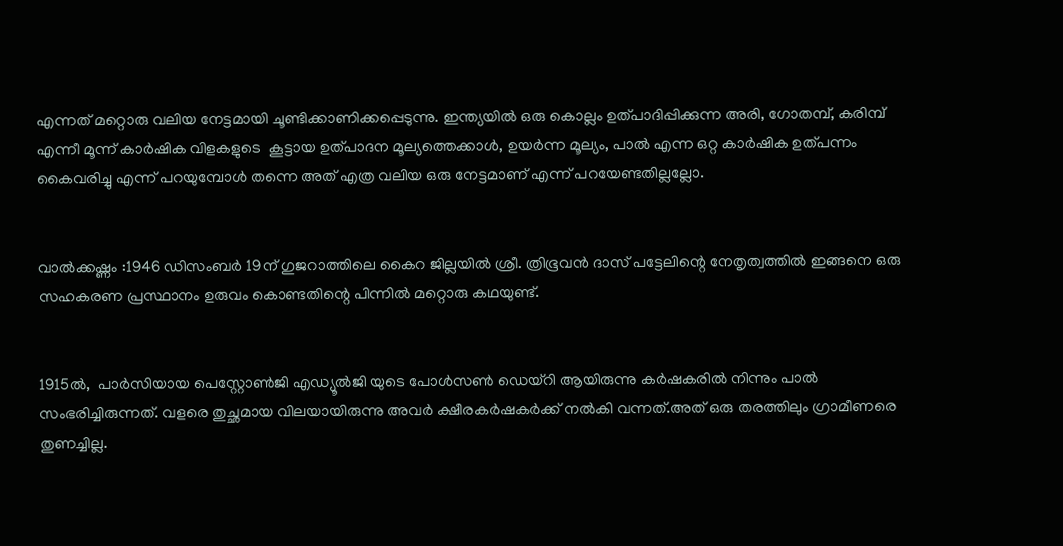എന്നത് മറ്റൊരു വലിയ നേട്ടമായി ചൂണ്ടിക്കാണിക്കപ്പെടുന്നു. ഇന്ത്യയിൽ ഒരു കൊല്ലം ഉത്പാദിപ്പിക്കുന്ന അരി, ഗോതമ്പ്, കരിമ്പ് എന്നീ മൂന്ന് കാർഷിക വിളകളുടെ  കൂട്ടായ ഉത്പാദന മൂല്യത്തെക്കാൾ, ഉയർന്ന മൂല്യം, പാൽ എന്ന ഒറ്റ കാർഷിക ഉത്പന്നം കൈവരിച്ചു എന്ന് പറയുമ്പോൾ തന്നെ അത്‌ എത്ര വലിയ ഒരു നേട്ടമാണ് എന്ന് പറയേണ്ടതില്ലല്ലോ.


വാൽക്കഷ്ണം :1946 ഡിസംബർ 19ന് ഗുജറാത്തിലെ കൈറ ജില്ലയിൽ ശ്രീ. ത്രിഭൂവൻ ദാസ് പട്ടേലിന്റെ നേതൃത്വത്തിൽ ഇങ്ങനെ ഒരു സഹകരണ പ്രസ്ഥാനം ഉരുവം കൊണ്ടതിന്റെ പിന്നിൽ മറ്റൊരു കഥയുണ്ട്.


1915ൽ,  പാർസിയായ പെസ്റ്റോൺജി എഡ്യൂൽജി യുടെ പോൾസൺ ഡെയ്റി ആയിരുന്നു കർഷകരിൽ നിന്നും പാൽ സംഭരിച്ചിരുന്നത്. വളരെ തുച്ഛമായ വിലയായിരുന്നു അവർ ക്ഷീരകർഷകർക്ക് നൽകി വന്നത്.അത്‌ ഒരു തരത്തിലും ഗ്രാമീണരെ തുണച്ചില്ല.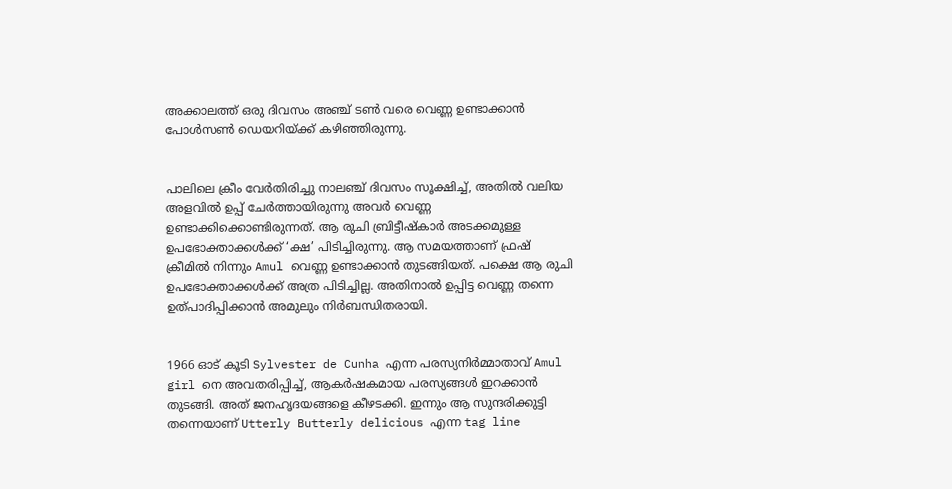അക്കാലത്ത് ഒരു ദിവസം അഞ്ച് ടൺ വരെ വെണ്ണ ഉണ്ടാക്കാൻ പോൾസൺ ഡെയറിയ്ക്ക് കഴിഞ്ഞിരുന്നു.


പാലിലെ ക്രീം വേർതിരിച്ചു നാലഞ്ച് ദിവസം സൂക്ഷിച്ച്, അതിൽ വലിയ അളവിൽ ഉപ്പ് ചേർത്തായിരുന്നു അവർ വെണ്ണ ഉണ്ടാക്കിക്കൊണ്ടിരുന്നത്. ആ രുചി ബ്രിട്ടീഷ്കാർ അടക്കമുള്ള ഉപഭോക്താക്കൾക്ക് ‘ക്ഷ’ പിടിച്ചിരുന്നു. ആ സമയത്താണ് ഫ്രഷ് ക്രീമിൽ നിന്നും Amul വെണ്ണ ഉണ്ടാക്കാൻ തുടങ്ങിയത്. പക്ഷെ ആ രുചി ഉപഭോക്താക്കൾക്ക് അത്ര പിടിച്ചില്ല. അതിനാൽ ഉപ്പിട്ട വെണ്ണ തന്നെ ഉത്പാദിപ്പിക്കാൻ അമുലും നിർബന്ധിതരായി.


1966 ഓട് കൂടി Sylvester de Cunha എന്ന പരസ്യനിർമ്മാതാവ് Amul girl നെ അവതരിപ്പിച്ച്, ആകർഷകമായ പരസ്യങ്ങൾ ഇറക്കാൻ തുടങ്ങി. അത്‌ ജനഹൃദയങ്ങളെ കീഴടക്കി. ഇന്നും ആ സുന്ദരിക്കുട്ടി തന്നെയാണ് Utterly Butterly delicious എന്ന tag line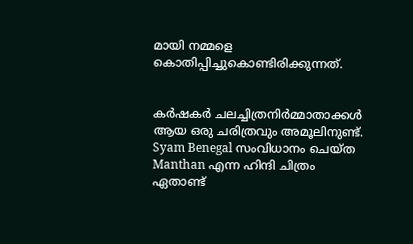മായി നമ്മളെ കൊതിപ്പിച്ചുകൊണ്ടിരിക്കുന്നത്.


കർഷകർ ചലച്ചിത്രനിർമ്മാതാക്കൾ ആയ ഒരു ചരിത്രവും അമൂലിനുണ്ട്. Syam Benegal സംവിധാനം ചെയ്ത Manthan എന്ന ഹിന്ദി ചിത്രം ഏതാണ്ട്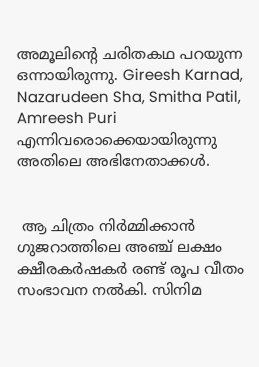അമൂലിന്റെ ചരിതകഥ പറയുന്ന ഒന്നായിരുന്നു. Gireesh Karnad, Nazarudeen Sha, Smitha Patil, Amreesh Puri എന്നിവരൊക്കെയായിരുന്നു അതിലെ അഭിനേതാക്കൾ.


 ആ ചിത്രം നിർമ്മിക്കാൻ ഗുജറാത്തിലെ അഞ്ച് ലക്ഷം ക്ഷീരകർഷകർ രണ്ട് രൂപ വീതം സംഭാവന നൽകി. സിനിമ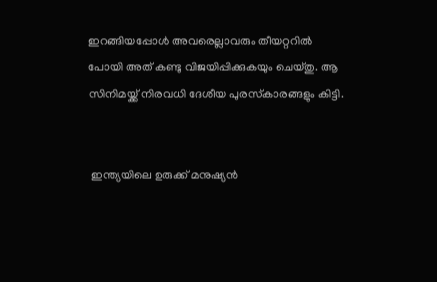ഇറങ്ങിയപ്പോൾ അവരെല്ലാവരും തീയറ്ററിൽ പോയി അത്‌ കണ്ടു വിജയിപ്പിക്കുകയും ചെയ്തു. ആ സിനിമയ്ക്ക് നിരവധി ദേശീയ പുരസ്‌കാരങ്ങളും കിട്ടി.


 ഇന്ത്യയിലെ ഉരുക്ക് മനുഷ്യൻ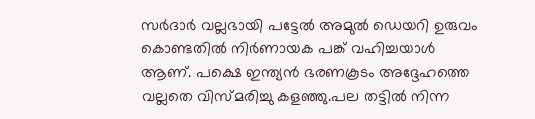സർദാർ വല്ലഭായി പട്ടേൽ അമുൽ ഡെയറി ഉരുവം കൊണ്ടതിൽ നിർണായക പങ്ക് വഹിച്ചയാൾ ആണ്. പക്ഷെ ഇന്ത്യൻ ഭരണകൂടം അദ്ദേഹത്തെ വല്ലതെ വിസ്മരിച്ചു കളഞ്ഞു.പല തട്ടിൽ നിന്ന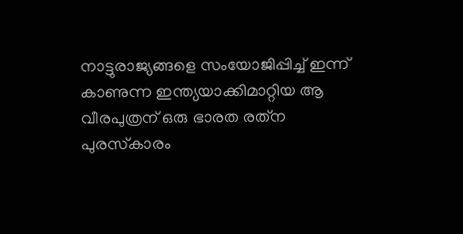നാട്ടുരാജ്യങ്ങളെ സംയോജിപ്പിച്ച് ഇന്ന് കാണുന്ന ഇന്ത്യയാക്കിമാറ്റിയ ആ വീരപുത്രന് ഒരു ഭാരത രത്‌ന പുരസ്‌കാരം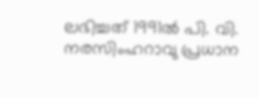ലഭിച്ചത് 1991ൽ പി. വി. നരസിംഹറാവു പ്രധാന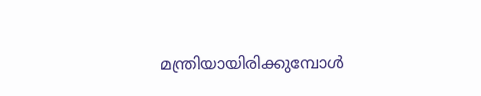മന്ത്രിയായിരിക്കുമ്പോൾ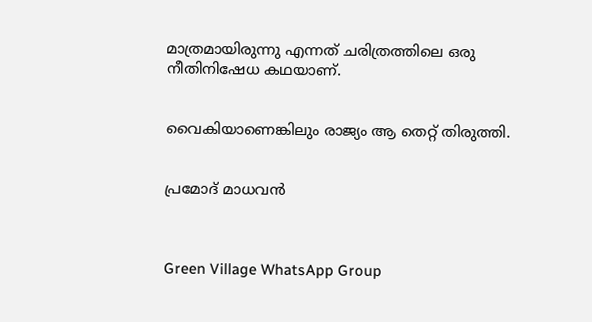മാത്രമായിരുന്നു എന്നത് ചരിത്രത്തിലെ ഒരു നീതിനിഷേധ കഥയാണ്.


വൈകിയാണെങ്കിലും രാജ്യം ആ തെറ്റ് തിരുത്തി.


പ്രമോദ് മാധവൻ



Green Village WhatsApp Group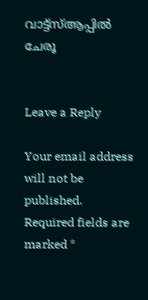വാട്ട്‌സ്ആപ്പിൽ ചേരൂ


Leave a Reply

Your email address will not be published. Required fields are marked *